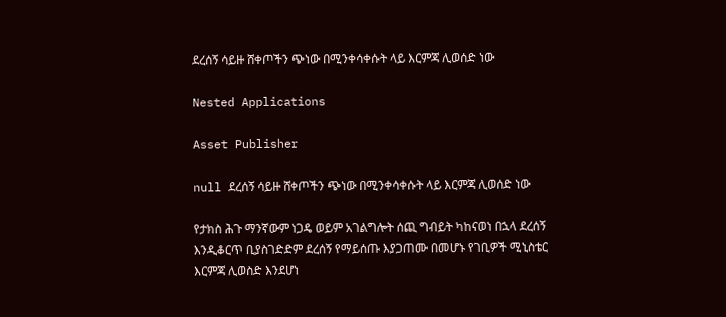ደረሰኝ ሳይዙ ሸቀጦችን ጭነው በሚንቀሳቀሱት ላይ እርምጃ ሊወሰድ ነው

Nested Applications

Asset Publisher

null ደረሰኝ ሳይዙ ሸቀጦችን ጭነው በሚንቀሳቀሱት ላይ እርምጃ ሊወሰድ ነው

የታክስ ሕጉ ማንኛውም ነጋዴ ወይም አገልግሎት ሰጪ ግብይት ካከናወነ በኋላ ደረሰኝ እንዲቆርጥ ቢያስገድድም ደረሰኝ የማይሰጡ እያጋጠሙ በመሆኑ የገቢዎች ሚኒስቴር እርምጃ ሊወስድ እንደሆነ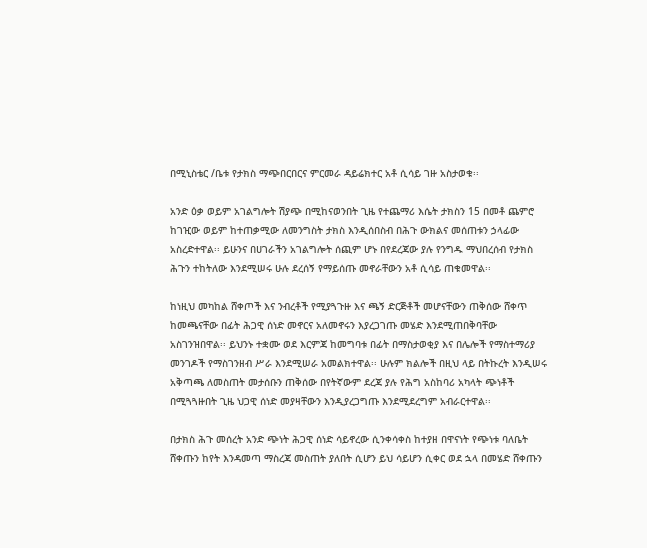በሚኒስቴር /ቤቱ የታክስ ማጭበርበርና ምርመራ ዳይሬክተር አቶ ሲሳይ ገዙ አስታወቁ፡፡

አንድ ዕቃ ወይም አገልግሎት ሽያጭ በሚከናወንበት ጊዜ የተጨማሪ እሴት ታክስን 15 በመቶ ጨምሮ ከገዢው ወይም ከተጠቃሚው ለመንግስት ታክስ እንዲሰበስብ በሕጉ ውክልና መሰጠቱን ኃላፊው አስረድተዋል፡፡ ይሁንና በሀገራችን አገልግሎት ሰጪም ሆኑ በየደረጃው ያሉ የንግዱ ማህበረሰብ የታክስ ሕጉን ተከትለው እንደሚሠሩ ሁሉ ደረሰኝ የማይሰጡ መኖራቸውን አቶ ሲሳይ ጠቁመዋል፡፡

ከነዚህ መካከል ሸቀጦች እና ንብረቶች የሚያጓጉዙ እና ጫኝ ድርጅቶች መሆናቸውን ጠቅሰው ሸቀጥ ከመጫናቸው በፊት ሕጋዊ ሰነድ መኖርና አለመኖሩን እያረጋገጡ መሄድ እንደሚጠበቅባቸው አስገንዝበዋል፡፡ ይህንኑ ተቋሙ ወደ እርምጃ ከመግባቱ በፊት በማስታወቂያ እና በሌሎች የማስተማሪያ መንገዶች የማስገንዘብ ሥራ እንደሚሠራ አመልክተዋል፡፡ ሁሉም ክልሎች በዚህ ላይ በትኩረት እንዲሠሩ አቅጣጫ ለመስጠት መታሰቡን ጠቅሰው በየትኛውም ደረጃ ያሉ የሕግ አስከባሪ አካላት ጭነቶች በሚጓጓዙበት ጊዜ ህጋዊ ሰነድ መያዛቸውን እንዲያረጋግጡ እንደሚደረግም አብራርተዋል፡፡

በታክስ ሕጉ መሰረት አንድ ጭነት ሕጋዊ ሰነድ ሳይኖረው ሲንቀሳቀስ ከተያዘ በዋናነት የጭነቱ ባለቤት ሸቀጡን ከየት እንዳመጣ ማስረጃ መስጠት ያለበት ሲሆን ይህ ሳይሆን ሲቀር ወደ ኋላ በመሄድ ሸቀጡን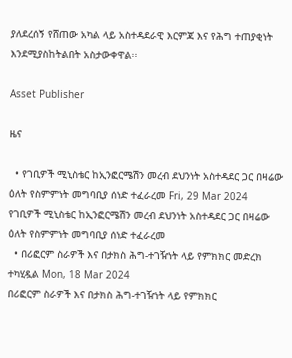ያለደረሰኝ የሸጠው አካል ላይ አስተዳደራዊ እርምጃ እና የሕግ ተጠያቂነት እንደሚያስከትልበት አስታውቀዋል፡፡

Asset Publisher

ዜና

  • የገቢዎች ሚኒስቴር ከኢንፎርሜሽን መረብ ደህንነት አስተዳደር ጋር በዛሬው ዕለት የስምምነት መግባቢያ ሰነድ ተፈራረመ Fri, 29 Mar 2024
የገቢዎች ሚኒስቴር ከኢንፎርሜሽን መረብ ደህንነት አስተዳደር ጋር በዛሬው ዕለት የስምምነት መግባቢያ ሰነድ ተፈራረመ
  • በሪፎርም ስራዎች እና በታክስ ሕግ-ተገዥነት ላይ የምክክር መድረክ ተካሂዷል Mon, 18 Mar 2024
በሪፎርም ስራዎች እና በታክስ ሕግ-ተገዥነት ላይ የምክክር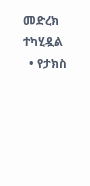መድረክ ተካሂዷል
  • የታክስ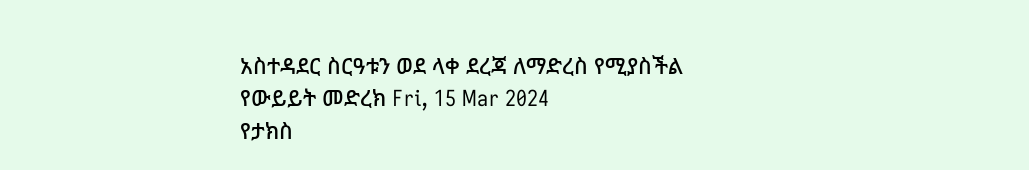አስተዳደር ስርዓቱን ወደ ላቀ ደረጃ ለማድረስ የሚያስችል የውይይት መድረክ Fri, 15 Mar 2024
የታክስ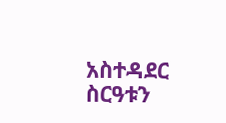አስተዳደር ስርዓቱን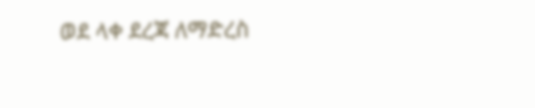ወደ ላቀ ደረጃ ለማድረስ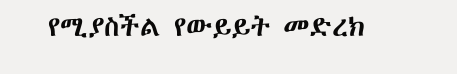የሚያስችል የውይይት መድረክ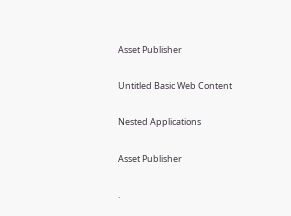Asset Publisher

Untitled Basic Web Content

Nested Applications

Asset Publisher

.